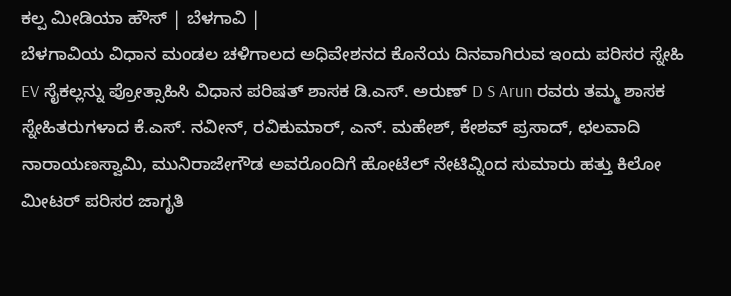ಕಲ್ಪ ಮೀಡಿಯಾ ಹೌಸ್ | ಬೆಳಗಾವಿ |
ಬೆಳಗಾವಿಯ ವಿಧಾನ ಮಂಡಲ ಚಳಿಗಾಲದ ಅಧಿವೇಶನದ ಕೊನೆಯ ದಿನವಾಗಿರುವ ಇಂದು ಪರಿಸರ ಸ್ನೇಹಿ EV ಸೈಕಲ್ಲನ್ನು ಪ್ರೋತ್ಸಾಹಿಸಿ ವಿಧಾನ ಪರಿಷತ್ ಶಾಸಕ ಡಿ.ಎಸ್. ಅರುಣ್ D S Arun ರವರು ತಮ್ಮ ಶಾಸಕ ಸ್ನೇಹಿತರುಗಳಾದ ಕೆ.ಎಸ್. ನವೀನ್, ರವಿಕುಮಾರ್, ಎನ್. ಮಹೇಶ್, ಕೇಶವ್ ಪ್ರಸಾದ್, ಛಲವಾದಿ ನಾರಾಯಣಸ್ವಾಮಿ, ಮುನಿರಾಜೇಗೌಡ ಅವರೊಂದಿಗೆ ಹೋಟೆಲ್ ನೇಟಿವ್ನಿಂದ ಸುಮಾರು ಹತ್ತು ಕಿಲೋ ಮೀಟರ್ ಪರಿಸರ ಜಾಗೃತಿ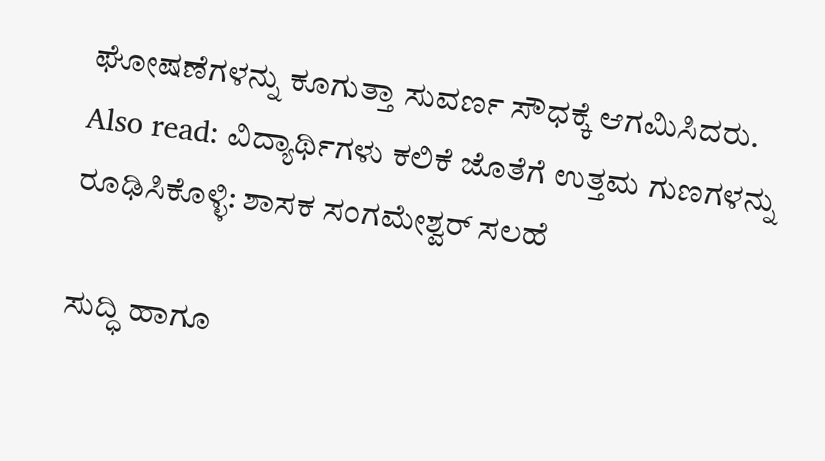ಘೋಷಣೆಗಳನ್ನು ಕೂಗುತ್ತಾ ಸುವರ್ಣ ಸೌಧಕ್ಕೆ ಆಗಮಿಸಿದರು.
Also read: ವಿದ್ಯಾರ್ಥಿಗಳು ಕಲಿಕೆ ಜೊತೆಗೆ ಉತ್ತಮ ಗುಣಗಳನ್ನು ರೂಢಿಸಿಕೊಳ್ಳಿ: ಶಾಸಕ ಸಂಗಮೇಶ್ವರ್ ಸಲಹೆ

ಸುದ್ಧಿ ಹಾಗೂ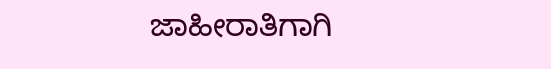ಜಾಹೀರಾತಿಗಾಗಿ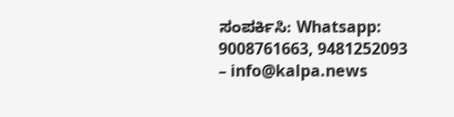ಸಂಪರ್ಕಿಸಿ: Whatsapp: 9008761663, 9481252093 – info@kalpa.news